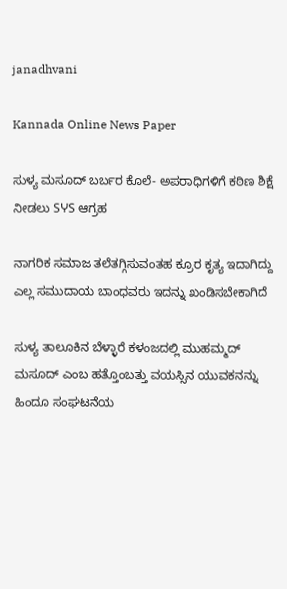janadhvani

Kannada Online News Paper

ಸುಳ್ಯ ಮಸೂದ್ ಬರ್ಬರ ಕೊಲೆ- ಅಪರಾಧಿಗಳಿಗೆ ಕಠಿಣ ಶಿಕ್ಷೆ ನೀಡಲು SჄS ಆಗ್ರಹ

ನಾಗರಿಕ ಸಮಾಜ ತಲೆತಗ್ಗಿಸುವಂತಹ ಕ್ರೂರ ಕೃತ್ಯ ಇದಾಗಿದ್ದು ಎಲ್ಲ ಸಮುದಾಯ ಬಾಂಧವರು ಇದನ್ನು ಖಂಡಿಸಬೇಕಾಗಿದೆ

ಸುಳ್ಯ ತಾಲೂಕಿನ ಬೆಳ್ಳಾರೆ ಕಳಂಜದಲ್ಲಿ ಮುಹಮ್ಮದ್ ಮಸೂದ್ ಎಂಬ ಹತ್ತೊಂಬತ್ತು ವಯಸ್ಸಿನ ಯುವಕನನ್ನು ಹಿಂದೂ ಸಂಘಟನೆಯ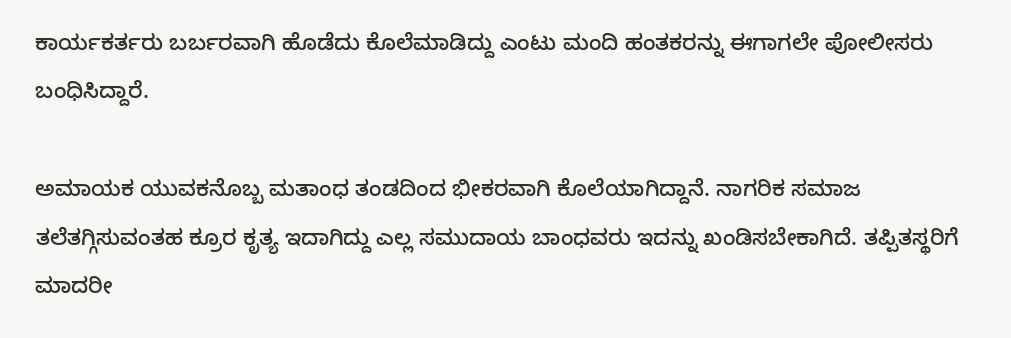ಕಾರ್ಯಕರ್ತರು ಬರ್ಬರವಾಗಿ ಹೊಡೆದು ಕೊಲೆಮಾಡಿದ್ದು ಎಂಟು ಮಂದಿ ಹಂತಕರನ್ನು ಈಗಾಗಲೇ ಪೋಲೀಸರು ಬಂಧಿಸಿದ್ದಾರೆ.

ಅಮಾಯಕ ಯುವಕನೊಬ್ಬ ಮತಾಂಧ ತಂಡದಿಂದ ಭೀಕರವಾಗಿ ಕೊಲೆಯಾಗಿದ್ದಾನೆ. ನಾಗರಿಕ ಸಮಾಜ ತಲೆತಗ್ಗಿಸುವಂತಹ ಕ್ರೂರ ಕೃತ್ಯ ಇದಾಗಿದ್ದು ಎಲ್ಲ ಸಮುದಾಯ ಬಾಂಧವರು ಇದನ್ನು ಖಂಡಿಸಬೇಕಾಗಿದೆ. ತಪ್ಪಿತಸ್ಥರಿಗೆ ಮಾದರೀ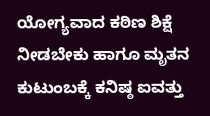ಯೋಗ್ಯವಾದ ಕಠಿಣ ಶಿಕ್ಷೆ ನೀಡಬೇಕು ಹಾಗೂ ಮೃತನ ಕುಟುಂಬಕ್ಕೆ ಕನಿಷ್ಠ ಐವತ್ತು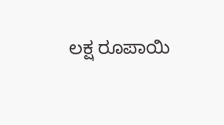ಲಕ್ಷ ರೂಪಾಯಿ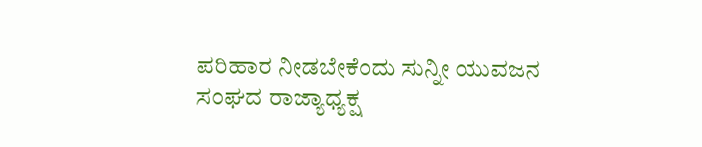ಪರಿಹಾರ ನೀಡಬೇಕೆಂದು ಸುನ್ನೀ ಯುವಜನ ಸಂಘದ ರಾಜ್ಯಾಧ್ಯಕ್ಷ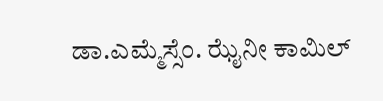ಡಾ.ಎಮ್ಮೆಸ್ಸೆಂ. ಝೈನೀ ಕಾಮಿಲ್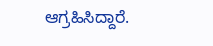ಆಗ್ರಹಿಸಿದ್ದಾರೆ.